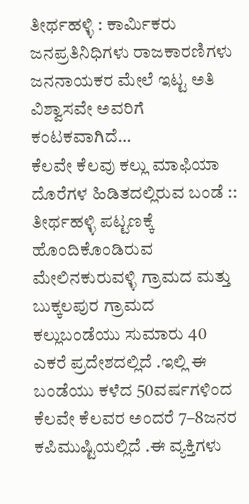ತೀರ್ಥಹಳ್ಳಿ : ಕಾರ್ಮಿಕರು ಜನಪ್ರತಿನಿಧಿಗಳು ರಾಜಕಾರಣಿಗಳು ಜನನಾಯಕರ ಮೇಲೆ ಇಟ್ಟ ಅತಿ ವಿಶ್ವಾಸವೇ ಅವರಿಗೆ ಕಂಟಕವಾಗಿದೆ…
ಕೆಲವೇ ಕೆಲವು ಕಲ್ಲು ಮಾಫಿಯಾ ದೊರೆಗಳ ಹಿಡಿತದಲ್ಲಿರುವ ಬಂಡೆ ::
ತೀರ್ಥಹಳ್ಳಿ ಪಟ್ಟಣಕ್ಕೆ ಹೊಂದಿಕೊಂಡಿರುವ ಮೇಲಿನಕುರುವಳ್ಳಿ ಗ್ರಾಮದ ಮತ್ತು ಬುಕ್ಕಲಪುರ ಗ್ರಾಮದ ಕಲ್ಲುಬಂಡೆಯು ಸುಮಾರು 40 ಎಕರೆ ಪ್ರದೇಶದಲ್ಲಿದೆ .ಇಲ್ಲಿ ಈ ಬಂಡೆಯು ಕಳೆದ 50ವರ್ಷಗಳಿಂದ ಕೆಲವೇ ಕೆಲವರ ಅಂದರೆ 7–8ಜನರ ಕಪಿಮುಷ್ಟಿಯಲ್ಲಿದೆ .ಈ ವ್ಯಕ್ತಿಗಳು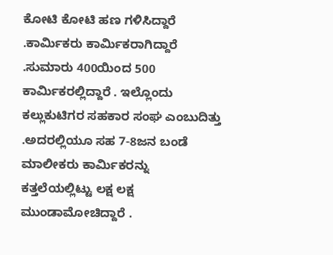ಕೋಟಿ ಕೋಟಿ ಹಣ ಗಳಿಸಿದ್ದಾರೆ .ಕಾರ್ಮಿಕರು ಕಾರ್ಮಿಕರಾಗಿದ್ದಾರೆ .ಸುಮಾರು 400ಯಿಂದ 500 ಕಾರ್ಮಿಕರಲ್ಲಿದ್ದಾರೆ . ಇಲ್ಲೊಂದು ಕಲ್ಲುಕುಟಿಗರ ಸಹಕಾರ ಸಂಘ ಎಂಬುದಿತ್ತು .ಅದರಲ್ಲಿಯೂ ಸಹ 7-8ಜನ ಬಂಡೆ ಮಾಲೀಕರು ಕಾರ್ಮಿಕರನ್ನು ಕತ್ತಲೆಯಲ್ಲಿಟ್ಟು ಲಕ್ಷ ಲಕ್ಷ ಮುಂಡಾಮೋಚಿದ್ದಾರೆ .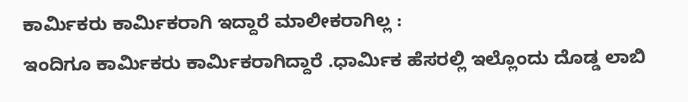ಕಾರ್ಮಿಕರು ಕಾರ್ಮಿಕರಾಗಿ ಇದ್ದಾರೆ ಮಾಲೀಕರಾಗಿಲ್ಲ :
ಇಂದಿಗೂ ಕಾರ್ಮಿಕರು ಕಾರ್ಮಿಕರಾಗಿದ್ದಾರೆ .ಧಾರ್ಮಿಕ ಹೆಸರಲ್ಲಿ ಇಲ್ಲೊಂದು ದೊಡ್ಡ ಲಾಬಿ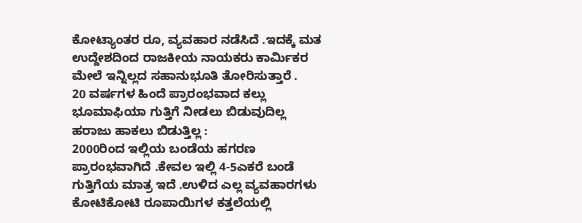ಕೋಟ್ಯಾಂತರ ರೂ, ವ್ಯವಹಾರ ನಡೆಸಿದೆ .ಇದಕ್ಕೆ ಮತ ಉದ್ದೇಶದಿಂದ ರಾಜಕೀಯ ನಾಯಕರು ಕಾರ್ಮಿಕರ ಮೇಲೆ ಇನ್ನಿಲ್ಲದ ಸಹಾನುಭೂತಿ ತೋರಿಸುತ್ತಾರೆ .
20 ವರ್ಷಗಳ ಹಿಂದೆ ಪ್ರಾರಂಭವಾದ ಕಲ್ಲು ಭೂಮಾಫಿಯಾ ಗುತ್ತಿಗೆ ನೀಡಲು ಬಿಡುವುದಿಲ್ಲ ಹರಾಜು ಹಾಕಲು ಬಿಡುತ್ತಿಲ್ಲ :
2000ರಿಂದ ಇಲ್ಲಿಯ ಬಂಡೆಯ ಹಗರಣ ಪ್ರಾರಂಭವಾಗಿದೆ .ಕೇವಲ ಇಲ್ಲಿ 4-5ಎಕರೆ ಬಂಡೆ ಗುತ್ತಿಗೆಯ ಮಾತ್ರ ಇದೆ .ಉಳಿದ ಎಲ್ಲ ವ್ಯವಹಾರಗಳು ಕೋಟಿಕೋಟಿ ರೂಪಾಯಿಗಳ ಕತ್ತಲೆಯಲ್ಲಿ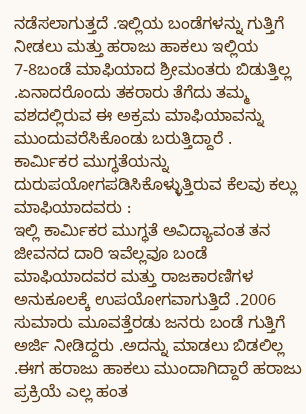ನಡೆಸಲಾಗುತ್ತದೆ .ಇಲ್ಲಿಯ ಬಂಡೆಗಳನ್ನು ಗುತ್ತಿಗೆ ನೀಡಲು ಮತ್ತು ಹರಾಜು ಹಾಕಲು ಇಲ್ಲಿಯ 7-8ಬಂಡೆ ಮಾಫಿಯಾದ ಶ್ರೀಮಂತರು ಬಿಡುತ್ತಿಲ್ಲ .ಏನಾದರೊಂದು ತಕರಾರು ತೆಗೆದು ತಮ್ಮ ವಶದಲ್ಲಿರುವ ಈ ಅಕ್ರಮ ಮಾಫಿಯಾವನ್ನು ಮುಂದುವರೆಸಿಕೊಂಡು ಬರುತ್ತಿದ್ದಾರೆ .
ಕಾರ್ಮಿಕರ ಮುಗ್ಧತೆಯನ್ನು ದುರುಪಯೋಗಪಡಿಸಿಕೊಳ್ಳುತ್ತಿರುವ ಕೆಲವು ಕಲ್ಲು ಮಾಫಿಯಾದವರು :
ಇಲ್ಲಿ ಕಾರ್ಮಿಕರ ಮುಗ್ಧತೆ ಅವಿದ್ಯಾವಂತ ತನ ಜೀವನದ ದಾರಿ ಇವೆಲ್ಲವೂ ಬಂಡೆ ಮಾಫಿಯಾದವರ ಮತ್ತು ರಾಜಕಾರಣಿಗಳ ಅನುಕೂಲಕ್ಕೆ ಉಪಯೋಗವಾಗುತ್ತಿದೆ .2006 ಸುಮಾರು ಮೂವತ್ತೆರಡು ಜನರು ಬಂಡೆ ಗುತ್ತಿಗೆ ಅರ್ಜಿ ನೀಡಿದ್ದರು .ಅದನ್ನು ಮಾಡಲು ಬಿಡಲಿಲ್ಲ .ಈಗ ಹರಾಜು ಹಾಕಲು ಮುಂದಾಗಿದ್ದಾರೆ ಹರಾಜು ಪ್ರಕ್ರಿಯೆ ಎಲ್ಲ ಹಂತ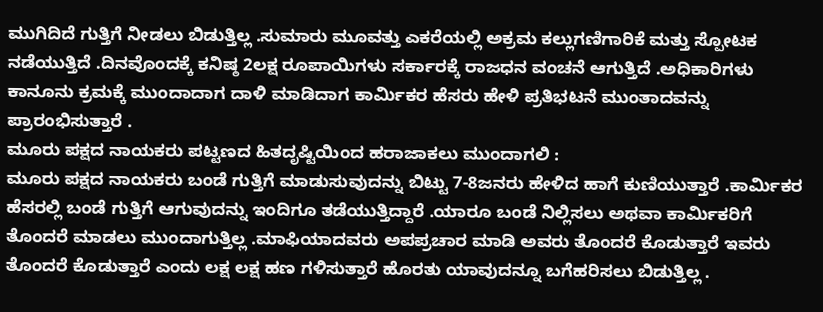ಮುಗಿದಿದೆ ಗುತ್ತಿಗೆ ನೀಡಲು ಬಿಡುತ್ತಿಲ್ಲ .ಸುಮಾರು ಮೂವತ್ತು ಎಕರೆಯಲ್ಲಿ ಅಕ್ರಮ ಕಲ್ಲುಗಣಿಗಾರಿಕೆ ಮತ್ತು ಸ್ಪೋಟಕ ನಡೆಯುತ್ತಿದೆ .ದಿನವೊಂದಕ್ಕೆ ಕನಿಷ್ಠ 2ಲಕ್ಷ ರೂಪಾಯಿಗಳು ಸರ್ಕಾರಕ್ಕೆ ರಾಜಧನ ವಂಚನೆ ಆಗುತ್ತಿದೆ .ಅಧಿಕಾರಿಗಳು ಕಾನೂನು ಕ್ರಮಕ್ಕೆ ಮುಂದಾದಾಗ ದಾಳಿ ಮಾಡಿದಾಗ ಕಾರ್ಮಿಕರ ಹೆಸರು ಹೇಳಿ ಪ್ರತಿಭಟನೆ ಮುಂತಾದವನ್ನು ಪ್ರಾರಂಭಿಸುತ್ತಾರೆ .
ಮೂರು ಪಕ್ಷದ ನಾಯಕರು ಪಟ್ಟಣದ ಹಿತದೃಷ್ಟಿಯಿಂದ ಹರಾಜಾಕಲು ಮುಂದಾಗಲಿ :
ಮೂರು ಪಕ್ಷದ ನಾಯಕರು ಬಂಡೆ ಗುತ್ತಿಗೆ ಮಾಡುಸುವುದನ್ನು ಬಿಟ್ಟು 7-8ಜನರು ಹೇಳಿದ ಹಾಗೆ ಕುಣಿಯುತ್ತಾರೆ .ಕಾರ್ಮಿಕರ ಹೆಸರಲ್ಲಿ ಬಂಡೆ ಗುತ್ತಿಗೆ ಆಗುವುದನ್ನು ಇಂದಿಗೂ ತಡೆಯುತ್ತಿದ್ದಾರೆ .ಯಾರೂ ಬಂಡೆ ನಿಲ್ಲಿಸಲು ಅಥವಾ ಕಾರ್ಮಿಕರಿಗೆ ತೊಂದರೆ ಮಾಡಲು ಮುಂದಾಗುತ್ತಿಲ್ಲ .ಮಾಫಿಯಾದವರು ಅಪಪ್ರಚಾರ ಮಾಡಿ ಅವರು ತೊಂದರೆ ಕೊಡುತ್ತಾರೆ ಇವರು ತೊಂದರೆ ಕೊಡುತ್ತಾರೆ ಎಂದು ಲಕ್ಷ ಲಕ್ಷ ಹಣ ಗಳಿಸುತ್ತಾರೆ ಹೊರತು ಯಾವುದನ್ನೂ ಬಗೆಹರಿಸಲು ಬಿಡುತ್ತಿಲ್ಲ .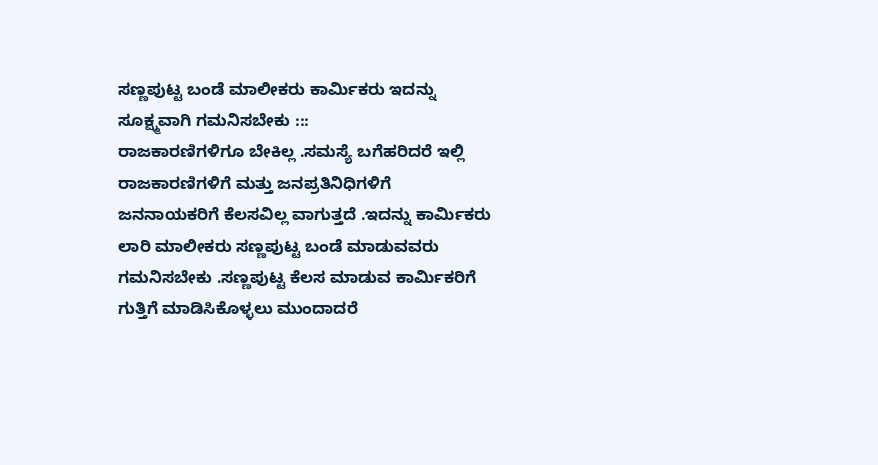ಸಣ್ಣಪುಟ್ಟ ಬಂಡೆ ಮಾಲೀಕರು ಕಾರ್ಮಿಕರು ಇದನ್ನು ಸೂಕ್ಷ್ಮವಾಗಿ ಗಮನಿಸಬೇಕು :::
ರಾಜಕಾರಣಿಗಳಿಗೂ ಬೇಕಿಲ್ಲ .ಸಮಸ್ಯೆ ಬಗೆಹರಿದರೆ ಇಲ್ಲಿ ರಾಜಕಾರಣಿಗಳಿಗೆ ಮತ್ತು ಜನಪ್ರತಿನಿಧಿಗಳಿಗೆ ಜನನಾಯಕರಿಗೆ ಕೆಲಸವಿಲ್ಲ ವಾಗುತ್ತದೆ .ಇದನ್ನು ಕಾರ್ಮಿಕರು ಲಾರಿ ಮಾಲೀಕರು ಸಣ್ಣಪುಟ್ಟ ಬಂಡೆ ಮಾಡುವವರು ಗಮನಿಸಬೇಕು .ಸಣ್ಣಪುಟ್ಟ ಕೆಲಸ ಮಾಡುವ ಕಾರ್ಮಿಕರಿಗೆ ಗುತ್ತಿಗೆ ಮಾಡಿಸಿಕೊಳ್ಳಲು ಮುಂದಾದರೆ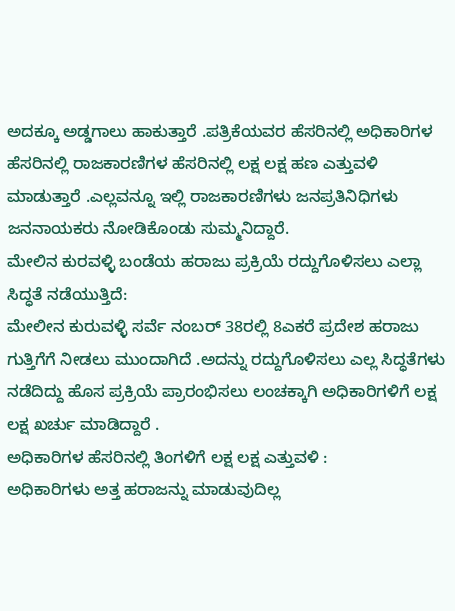ಅದಕ್ಕೂ ಅಡ್ಡಗಾಲು ಹಾಕುತ್ತಾರೆ .ಪತ್ರಿಕೆಯವರ ಹೆಸರಿನಲ್ಲಿ ಅಧಿಕಾರಿಗಳ ಹೆಸರಿನಲ್ಲಿ ರಾಜಕಾರಣಿಗಳ ಹೆಸರಿನಲ್ಲಿ ಲಕ್ಷ ಲಕ್ಷ ಹಣ ಎತ್ತುವಳಿ ಮಾಡುತ್ತಾರೆ .ಎಲ್ಲವನ್ನೂ ಇಲ್ಲಿ ರಾಜಕಾರಣಿಗಳು ಜನಪ್ರತಿನಿಧಿಗಳು ಜನನಾಯಕರು ನೋಡಿಕೊಂಡು ಸುಮ್ಮನಿದ್ದಾರೆ.
ಮೇಲಿನ ಕುರವಳ್ಳಿ ಬಂಡೆಯ ಹರಾಜು ಪ್ರಕ್ರಿಯೆ ರದ್ದುಗೊಳಿಸಲು ಎಲ್ಲಾ ಸಿದ್ಧತೆ ನಡೆಯುತ್ತಿದೆ:
ಮೇಲೀನ ಕುರುವಳ್ಳಿ ಸರ್ವೆ ನಂಬರ್ 38ರಲ್ಲಿ 8ಎಕರೆ ಪ್ರದೇಶ ಹರಾಜು ಗುತ್ತಿಗೆಗೆ ನೀಡಲು ಮುಂದಾಗಿದೆ .ಅದನ್ನು ರದ್ದುಗೊಳಿಸಲು ಎಲ್ಲ ಸಿದ್ಧತೆಗಳು ನಡೆದಿದ್ದು ಹೊಸ ಪ್ರಕ್ರಿಯೆ ಪ್ರಾರಂಭಿಸಲು ಲಂಚಕ್ಕಾಗಿ ಅಧಿಕಾರಿಗಳಿಗೆ ಲಕ್ಷ ಲಕ್ಷ ಖರ್ಚು ಮಾಡಿದ್ದಾರೆ .
ಅಧಿಕಾರಿಗಳ ಹೆಸರಿನಲ್ಲಿ ತಿಂಗಳಿಗೆ ಲಕ್ಷ ಲಕ್ಷ ಎತ್ತುವಳಿ :
ಅಧಿಕಾರಿಗಳು ಅತ್ತ ಹರಾಜನ್ನು ಮಾಡುವುದಿಲ್ಲ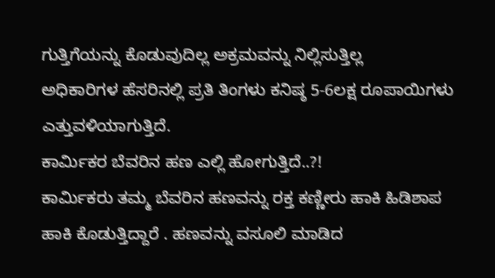ಗುತ್ತಿಗೆಯನ್ನು ಕೊಡುವುದಿಲ್ಲ ಅಕ್ರಮವನ್ನು ನಿಲ್ಲಿಸುತ್ತಿಲ್ಲ
ಅಧಿಕಾರಿಗಳ ಹೆಸರಿನಲ್ಲಿ ಪ್ರತಿ ತಿಂಗಳು ಕನಿಷ್ಠ 5-6ಲಕ್ಷ ರೂಪಾಯಿಗಳು ಎತ್ತುವಳಿಯಾಗುತ್ತಿದೆ.
ಕಾರ್ಮಿಕರ ಬೆವರಿನ ಹಣ ಎಲ್ಲಿ ಹೋಗುತ್ತಿದೆ..?!
ಕಾರ್ಮಿಕರು ತಮ್ಮ ಬೆವರಿನ ಹಣವನ್ನು ರಕ್ತ ಕಣ್ಣೀರು ಹಾಕಿ ಹಿಡಿಶಾಪ ಹಾಕಿ ಕೊಡುತ್ತಿದ್ದಾರೆ . ಹಣವನ್ನು ವಸೂಲಿ ಮಾಡಿದ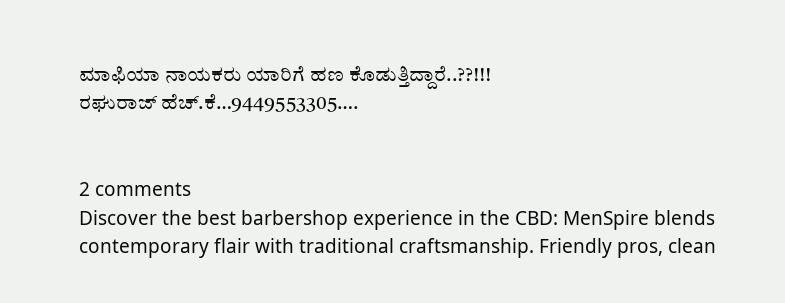ಮಾಫಿಯಾ ನಾಯಕರು ಯಾರಿಗೆ ಹಣ ಕೊಡುತ್ತಿದ್ದಾರೆ..??!!!
ರಘುರಾಜ್ ಹೆಚ್.ಕೆ…9449553305….


2 comments
Discover the best barbershop experience in the CBD: MenSpire blends contemporary flair with traditional craftsmanship. Friendly pros, clean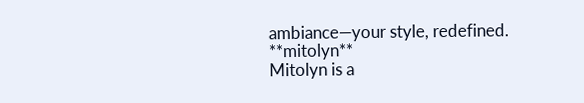ambiance—your style, redefined.
**mitolyn**
Mitolyn is a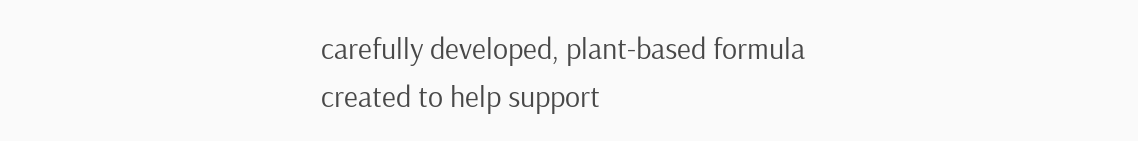carefully developed, plant-based formula created to help support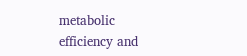metabolic efficiency and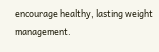encourage healthy, lasting weight management.